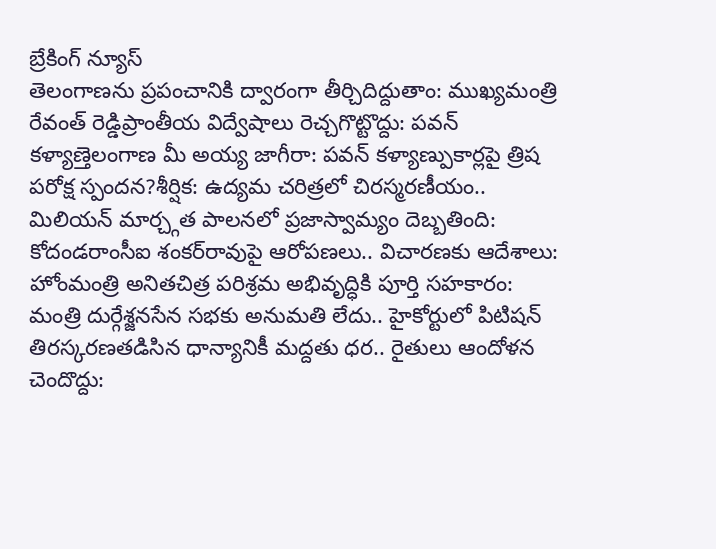బ్రేకింగ్ న్యూస్
తెలంగాణను ప్రపంచానికి ద్వారంగా తీర్చిదిద్దుతాం: ముఖ్యమంత్రి రేవంత్ రెడ్డిప్రాంతీయ విద్వేషాలు రెచ్చగొట్టొద్దు: పవన్ కళ్యాణ్తెలంగాణ మీ అయ్య జాగీరా: పవన్ కళ్యాణ్పుకార్లపై త్రిష పరోక్ష స్పందన?శీర్షిక: ఉద్యమ చరిత్రలో చిరస్మరణీయం.. మిలియన్ మార్చ్గత పాలనలో ప్రజాస్వామ్యం దెబ్బతింది: కోదండరాంసీఐ శంకర్‌రావుపై ఆరోపణలు.. విచారణకు ఆదేశాలు: హోంమంత్రి అనితచిత్ర పరిశ్రమ అభివృద్ధికి పూర్తి సహకారం: మంత్రి దుర్గేశ్జనసేన సభకు అనుమతి లేదు.. హైకోర్టులో పిటిషన్ తిరస్కరణతడిసిన ధాన్యానికీ మద్దతు ధర.. రైతులు ఆందోళన చెందొద్దు: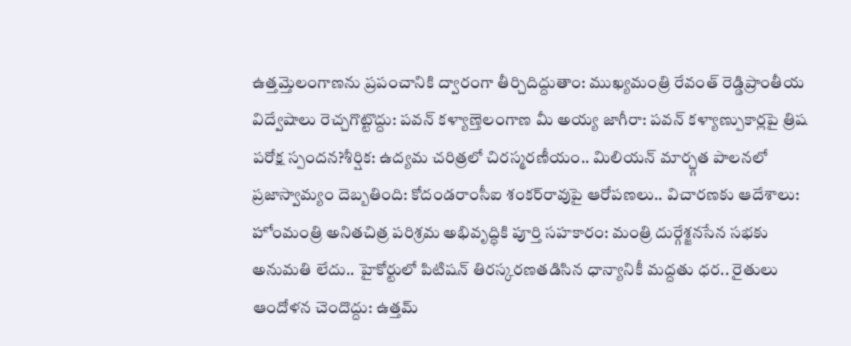ఉత్తమ్తెలంగాణను ప్రపంచానికి ద్వారంగా తీర్చిదిద్దుతాం: ముఖ్యమంత్రి రేవంత్ రెడ్డిప్రాంతీయ విద్వేషాలు రెచ్చగొట్టొద్దు: పవన్ కళ్యాణ్తెలంగాణ మీ అయ్య జాగీరా: పవన్ కళ్యాణ్పుకార్లపై త్రిష పరోక్ష స్పందన?శీర్షిక: ఉద్యమ చరిత్రలో చిరస్మరణీయం.. మిలియన్ మార్చ్గత పాలనలో ప్రజాస్వామ్యం దెబ్బతింది: కోదండరాంసీఐ శంకర్‌రావుపై ఆరోపణలు.. విచారణకు ఆదేశాలు: హోంమంత్రి అనితచిత్ర పరిశ్రమ అభివృద్ధికి పూర్తి సహకారం: మంత్రి దుర్గేశ్జనసేన సభకు అనుమతి లేదు.. హైకోర్టులో పిటిషన్ తిరస్కరణతడిసిన ధాన్యానికీ మద్దతు ధర.. రైతులు ఆందోళన చెందొద్దు: ఉత్తమ్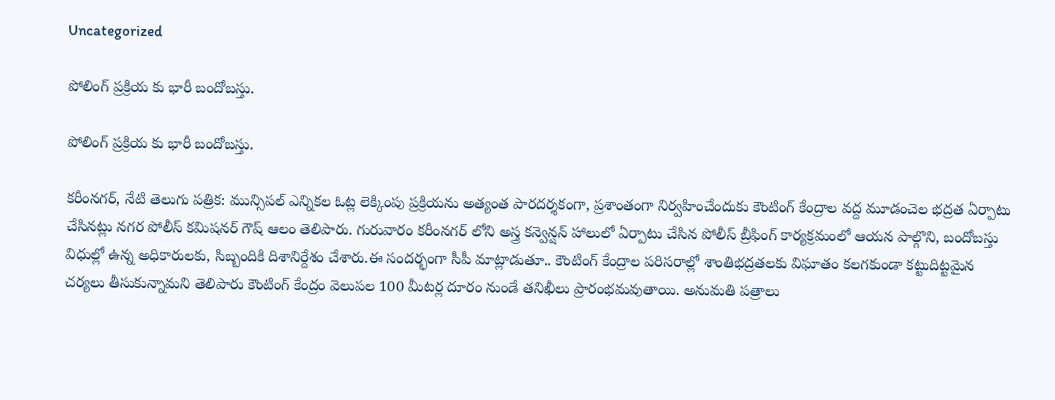Uncategorized

పోలింగ్ ప్రక్రియ కు భారీ బందోబస్తు.

పోలింగ్ ప్రక్రియ కు భారీ బందోబస్తు.

కరీంనగర్, నేటి తెలుగు పత్రిక: మున్సిపల్ ఎన్నికల ఓట్ల లెక్కింపు ప్రక్రియను అత్యంత పారదర్శకంగా, ప్రశాంతంగా నిర్వహించేందుకు కౌంటింగ్ కేంద్రాల వద్ద మూడంచెల భద్రత ఏర్పాటు చేసినట్లు నగర పోలీస్ కమిషనర్ గౌష్ ఆలం తెలిపారు. గురువారం కరీంనగర్ లోని అస్త్ర కన్వెన్షన్ హాలులో ఏర్పాటు చేసిన పోలీస్ బ్రీఫింగ్ కార్యక్రమంలో ఆయన పాల్గొని, బందోబస్తు విధుల్లో ఉన్న అధికారులకు, సిబ్బందికి దిశానిర్దేశం చేశారు.ఈ సందర్భంగా సీపీ మాట్లాడుతూ.. కౌంటింగ్ కేంద్రాల పరిసరాల్లో శాంతిభద్రతలకు విఘాతం కలగకుండా కట్టుదిట్టమైన చర్యలు తీసుకున్నామని తెలిపారు కౌంటింగ్ కేంద్రం వెలుపల 100 మీటర్ల దూరం నుండే తనిఖీలు ప్రారంభమవుతాయి. అనుమతి పత్రాలు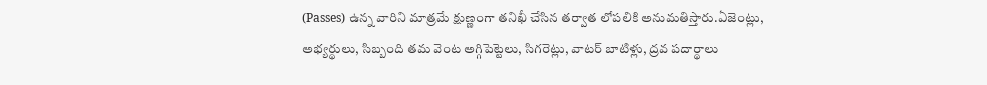(Passes) ఉన్న వారిని మాత్రమే క్షుణ్ణంగా తనిఖీ చేసిన తర్వాత లోపలికి అనుమతిస్తారు.ఏజెంట్లు, అభ్యర్థులు, సిబ్బంది తమ వెంట అగ్గిపెట్టెలు, సిగరెట్లు, వాటర్ బాటిళ్లు, ద్రవ పదార్థాలు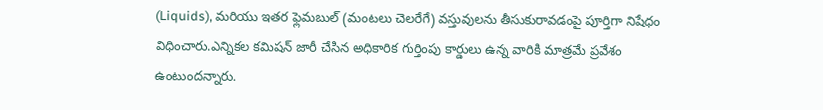(Liquids), మరియు ఇతర ఫ్లెమబుల్ (మంటలు చెలరేగే) వస్తువులను తీసుకురావడంపై పూర్తిగా నిషేధం విధించారు.ఎన్నికల కమిషన్ జారీ చేసిన అధికారిక గుర్తింపు కార్డులు ఉన్న వారికి మాత్రమే ప్రవేశం ఉంటుందన్నారు.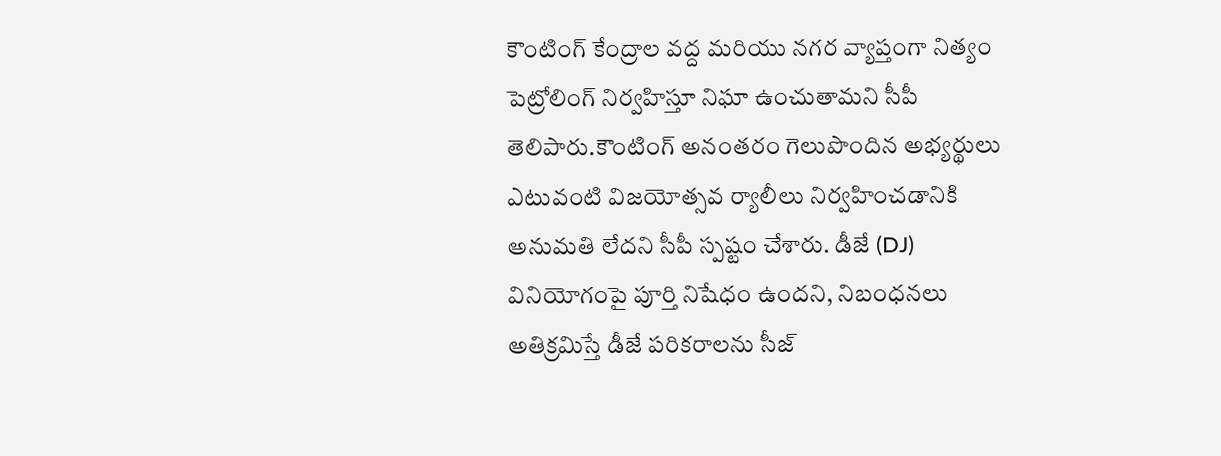కౌంటింగ్ కేంద్రాల వద్ద మరియు నగర వ్యాప్తంగా నిత్యం పెట్రోలింగ్ నిర్వహిస్తూ నిఘా ఉంచుతామని సీపీ తెలిపారు.కౌంటింగ్ అనంతరం గెలుపొందిన అభ్యర్థులు ఎటువంటి విజయోత్సవ ర్యాలీలు నిర్వహించడానికి అనుమతి లేదని సీపీ స్పష్టం చేశారు. డీజే (DJ) వినియోగంపై పూర్తి నిషేధం ఉందని, నిబంధనలు అతిక్రమిస్తే డీజే పరికరాలను సీజ్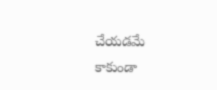చేయడమే కాకుండా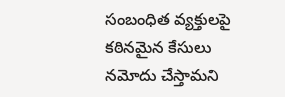సంబంధిత వ్యక్తులపై కఠినమైన కేసులు నమోదు చేస్తామని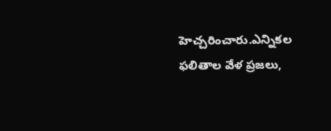హెచ్చరించారు.ఎన్నికల ఫలితాల వేళ ప్రజలు,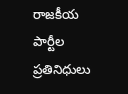రాజకీయ పార్టీల ప్రతినిధులు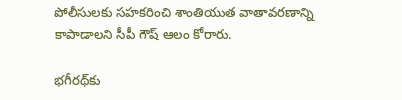పోలీసులకు సహకరించి శాంతియుత వాతావరణాన్ని కాపాడాలని సీపీ గౌష్ ఆలం కోరారు.

భగీరథ్‌కు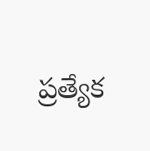ప్రత్యేక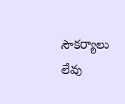సౌకర్యాలు లేవు